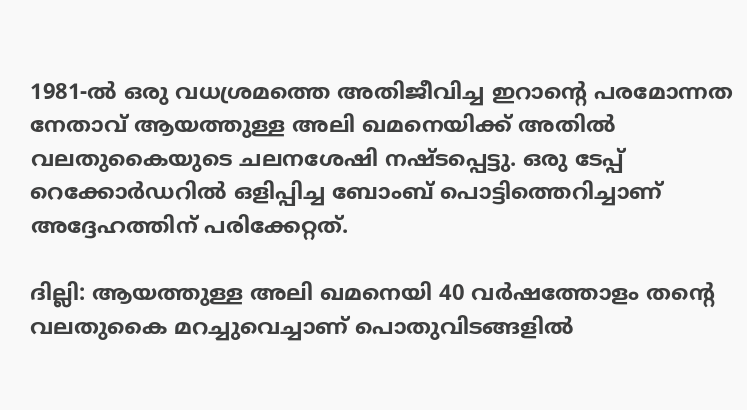1981-ൽ ഒരു വധശ്രമത്തെ അതിജീവിച്ച ഇറാന്റെ പരമോന്നത നേതാവ് ആയത്തുള്ള അലി ഖമനെയിക്ക് അതിൽ വലതുകൈയുടെ ചലനശേഷി നഷ്ടപ്പെട്ടു. ഒരു ടേപ്പ് റെക്കോർഡറിൽ ഒളിപ്പിച്ച ബോംബ് പൊട്ടിത്തെറിച്ചാണ് അദ്ദേഹത്തിന് പരിക്കേറ്റത്.

ദില്ലി: ആയത്തുള്ള അലി ഖമനെയി 40 വർഷത്തോളം തന്റെ വലതുകൈ മറച്ചുവെച്ചാണ് പൊതുവിടങ്ങളിൽ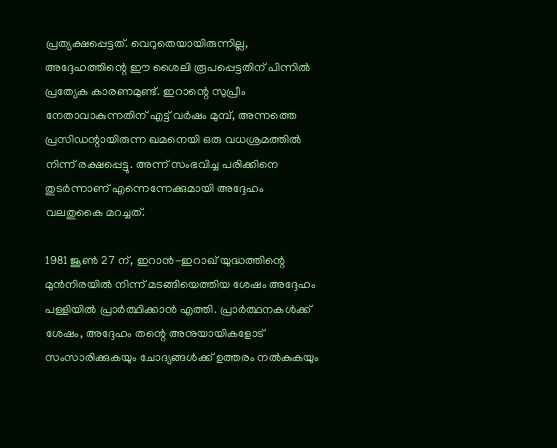പ്രത്യക്ഷപ്പെട്ടത്. വെറുതെയായിരുന്നില്ല, അദ്ദേഹത്തിന്റെ ഈ ശൈലി രൂപപ്പെട്ടതിന് പിന്നിൽ പ്രത്യേക കാരണമുണ്ട്. ഇറാന്റെ സുപ്രീം നേതാവാകുന്നതിന് എട്ട് വർഷം മുമ്പ്, അന്നത്തെ പ്രസിഡന്റായിരുന്ന ഖമനെയി ഒരു വധശ്രമത്തിൽ നിന്ന് രക്ഷപ്പെട്ടു. അന്ന് സംഭവിച്ച പരിക്കിനെ തുടർന്നാണ് എന്നെന്നേക്കുമായി അദ്ദേഹം വലതുകൈ മറച്ചത്.

1981 ജൂൺ 27 ന്, ഇറാൻ-ഇറാഖ് യുദ്ധത്തിന്റെ മുൻനിരയിൽ നിന്ന് മടങ്ങിയെത്തിയ ശേഷം അദ്ദേഹം പള്ളിയിൽ പ്രാർത്ഥിക്കാൻ എത്തി. പ്രാർത്ഥനകൾക്ക് ശേഷം, അദ്ദേഹം തന്റെ അനുയായികളോട് സംസാരിക്കുകയും ചോദ്യങ്ങൾക്ക് ഉത്തരം നൽകുകയും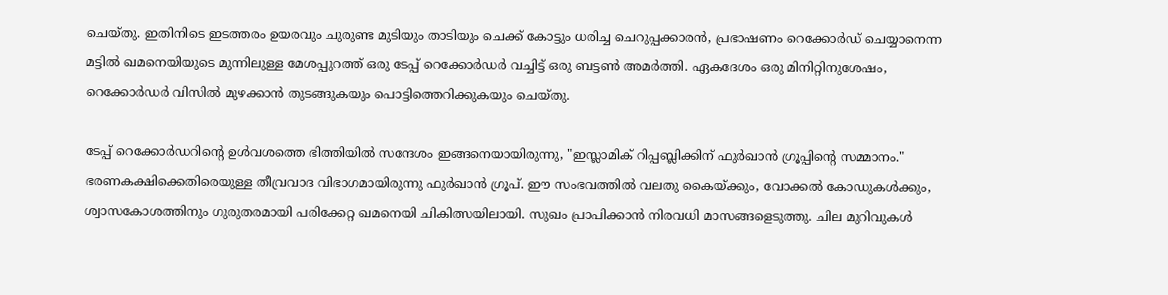ചെയ്തു. ഇതിനിടെ ഇടത്തരം ഉയരവും ചുരുണ്ട മുടിയും താടിയും ചെക്ക് കോട്ടും ധരിച്ച ചെറുപ്പക്കാരൻ, പ്രഭാഷണം റെക്കോർഡ് ചെയ്യാനെന്ന മട്ടിൽ ഖമനെയിയുടെ മുന്നിലുള്ള മേശപ്പുറത്ത് ഒരു ടേപ്പ് റെക്കോർഡർ വച്ചിട്ട് ഒരു ബട്ടൺ അമർത്തി. ഏകദേശം ഒരു മിനിറ്റിനുശേഷം, റെക്കോർഡർ വിസിൽ മുഴക്കാൻ തുടങ്ങുകയും പൊട്ടിത്തെറിക്കുകയും ചെയ്തു.

ടേപ്പ് റെക്കോർഡറിന്റെ ഉൾവശത്തെ ഭിത്തിയിൽ സന്ദേശം ഇങ്ങനെയായിരുന്നു, "ഇസ്ലാമിക് റിപ്പബ്ലിക്കിന് ഫുർഖാൻ ഗ്രൂപ്പിന്റെ സമ്മാനം." ഭരണകക്ഷിക്കെതിരെയുള്ള തീവ്രവാദ വിഭാഗമായിരുന്നു ഫുർഖാൻ ഗ്രൂപ്. ഈ സംഭവത്തിൽ വലതു കൈയ്ക്കും, വോക്കൽ കോഡുകൾക്കും, ശ്വാസകോശത്തിനും ഗുരുതരമായി പരിക്കേറ്റ ഖമനെയി ചികിത്സയിലായി. സുഖം പ്രാപിക്കാൻ നിരവധി മാസങ്ങളെടുത്തു. ചില മുറിവുകൾ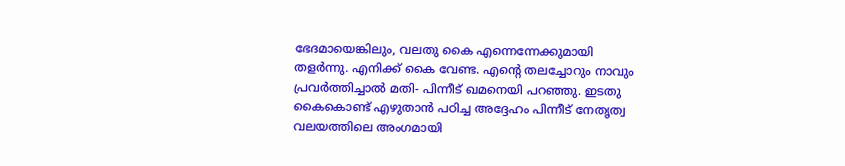ഭേദമായെങ്കിലും, വലതു കൈ എന്നെന്നേക്കുമായി തളർന്നു. എനിക്ക് കൈ വേണ്ട. എന്റെ തലച്ചോറും നാവും പ്രവർത്തിച്ചാൽ മതി- പിന്നീട് ഖമനെയി പറഞ്ഞു. ഇടതു കൈകൊണ്ട് എഴുതാൻ പഠിച്ച അദ്ദേഹം പിന്നീട് നേതൃത്വ വലയത്തിലെ അംഗമായി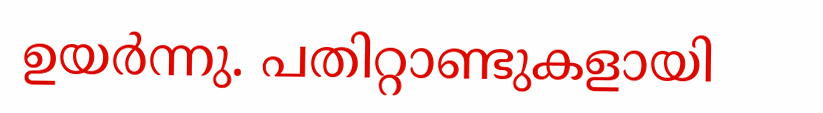ഉയർന്നു. പതിറ്റാണ്ടുകളായി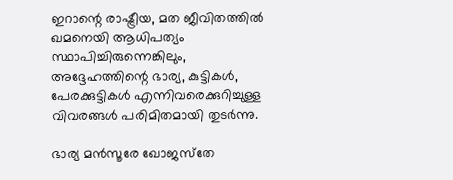ഇറാന്റെ രാഷ്ട്രീയ, മത ജീവിതത്തിൽ ഖമനെയി ആധിപത്യം സ്ഥാപിച്ചിരുന്നെങ്കിലും, അദ്ദേഹത്തിന്റെ ഭാര്യ, കുട്ടികൾ, പേരക്കുട്ടികൾ എന്നിവരെക്കുറിച്ചുള്ള വിവരങ്ങൾ പരിമിതമായി തുടർന്നു.

ഭാര്യ മൻസൂരേ ഖോജസ്‌തേ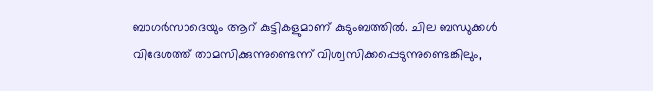ബാഗർസാദെയും ആറ് കുട്ടികളുമാണ് കുടുംബത്തിൽ. ചില ബന്ധുക്കൾ വിദേശത്ത് താമസിക്കുന്നുണ്ടെന്ന് വിശ്വസിക്കപ്പെടുന്നുണ്ടെങ്കിലും,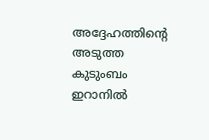അദ്ദേഹത്തിന്റെ അടുത്ത കുടുംബം ഇറാനിൽ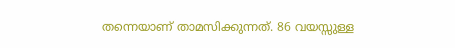തന്നെയാണ് താമസിക്കുന്നത്. 86 വയസ്സുള്ള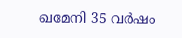ഖമേനി 35 വർഷം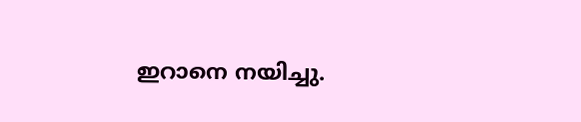ഇറാനെ നയിച്ചു.